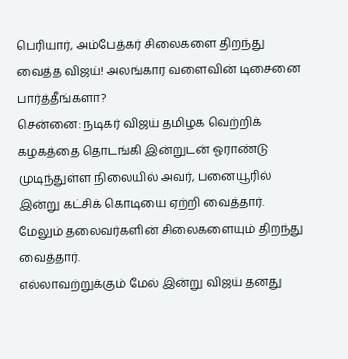பெரியார், அம்பேத்கர் சிலைகளை திறந்து வைத்த விஜய்! அலங்கார வளைவின் டிசைனை பார்த்தீங்களா?
சென்னை: நடிகர் விஜய் தமிழக வெற்றிக் கழகத்தை தொடங்கி இன்றுடன் ஓராண்டு முடிந்துள்ள நிலையில் அவர், பனையூரில் இன்று கட்சிக் கொடியை ஏற்றி வைத்தார். மேலும் தலைவர்களின் சிலைகளையும் திறந்து வைத்தார்.
எல்லாவற்றுக்கும் மேல் இன்று விஜய் தனது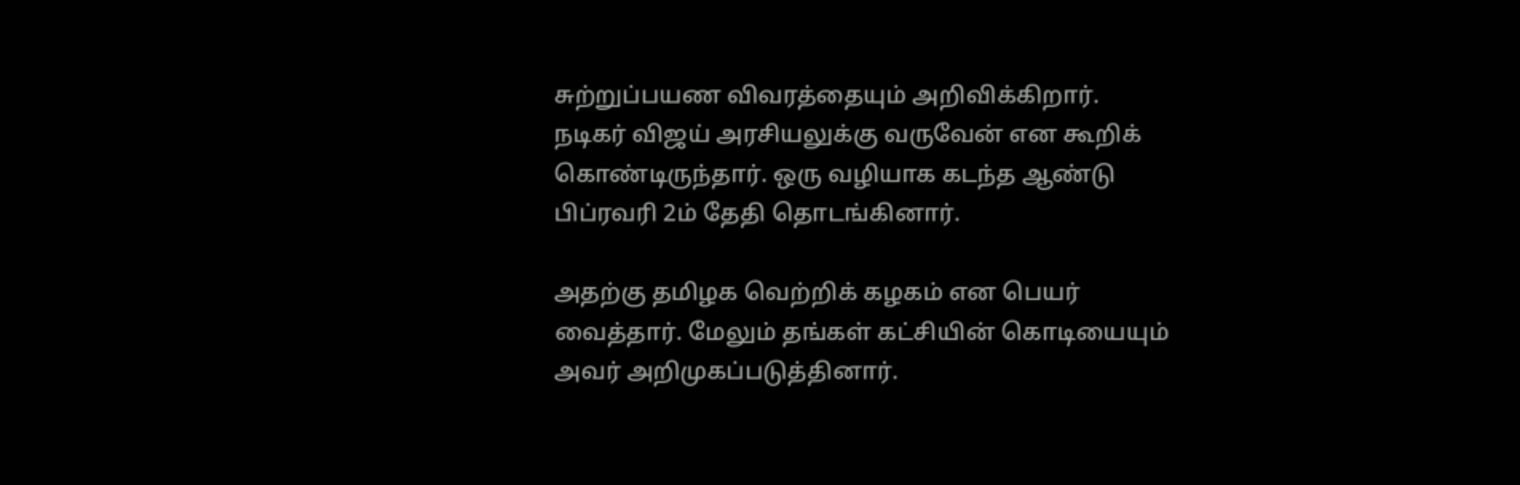சுற்றுப்பயண விவரத்தையும் அறிவிக்கிறார். நடிகர் விஜய் அரசியலுக்கு வருவேன் என கூறிக் கொண்டிருந்தார். ஒரு வழியாக கடந்த ஆண்டு பிப்ரவரி 2ம் தேதி தொடங்கினார்.

அதற்கு தமிழக வெற்றிக் கழகம் என பெயர் வைத்தார். மேலும் தங்கள் கட்சியின் கொடியையும் அவர் அறிமுகப்படுத்தினார்.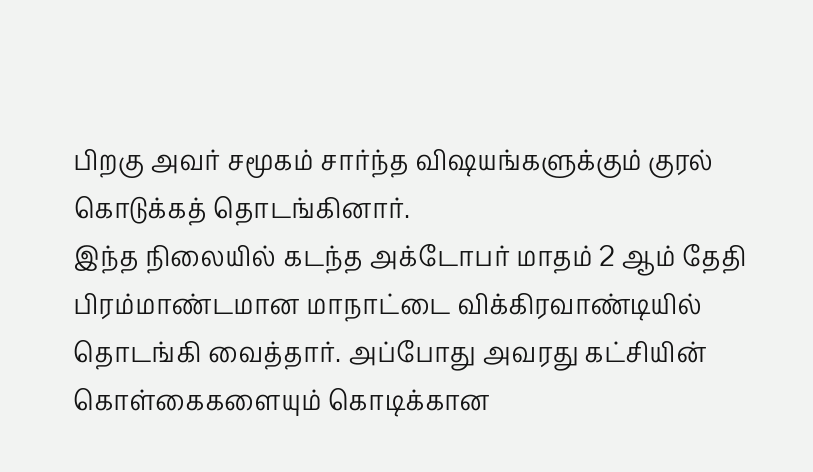பிறகு அவர் சமூகம் சார்ந்த விஷயங்களுக்கும் குரல் கொடுக்கத் தொடங்கினார்.
இந்த நிலையில் கடந்த அக்டோபர் மாதம் 2 ஆம் தேதி பிரம்மாண்டமான மாநாட்டை விக்கிரவாண்டியில் தொடங்கி வைத்தார். அப்போது அவரது கட்சியின் கொள்கைகளையும் கொடிக்கான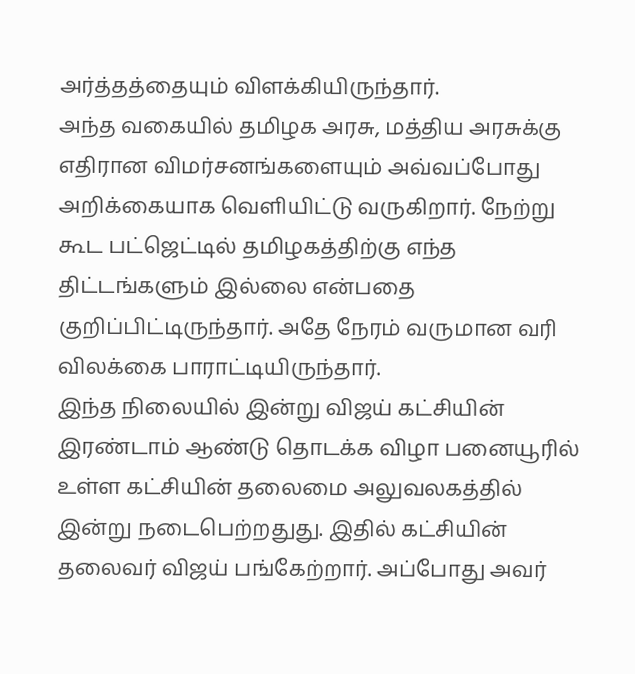அர்த்தத்தையும் விளக்கியிருந்தார்.
அந்த வகையில் தமிழக அரசு, மத்திய அரசுக்கு எதிரான விமர்சனங்களையும் அவ்வப்போது அறிக்கையாக வெளியிட்டு வருகிறார். நேற்று கூட பட்ஜெட்டில் தமிழகத்திற்கு எந்த திட்டங்களும் இல்லை என்பதை குறிப்பிட்டிருந்தார். அதே நேரம் வருமான வரி விலக்கை பாராட்டியிருந்தார்.
இந்த நிலையில் இன்று விஜய் கட்சியின் இரண்டாம் ஆண்டு தொடக்க விழா பனையூரில் உள்ள கட்சியின் தலைமை அலுவலகத்தில் இன்று நடைபெற்றதுது. இதில் கட்சியின் தலைவர் விஜய் பங்கேற்றார். அப்போது அவர்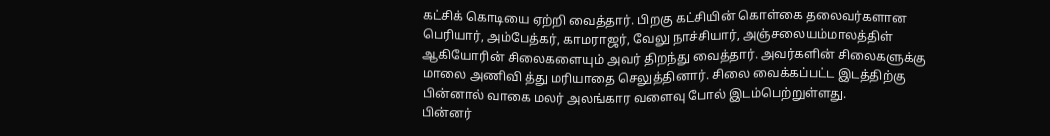கட்சிக் கொடியை ஏற்றி வைத்தார். பிறகு கட்சியின் கொள்கை தலைவர்களான பெரியார், அம்பேத்கர், காமராஜர், வேலு நாச்சியார், அஞ்சலையம்மாலத்திள் ஆகியோரின் சிலைகளையும் அவர் திறந்து வைத்தார். அவர்களின் சிலைகளுக்கு மாலை அணிவி த்து மரியாதை செலுத்தினார். சிலை வைக்கப்பட்ட இடத்திற்கு பின்னால் வாகை மலர் அலங்கார வளைவு போல் இடம்பெற்றுள்ளது.
பின்னர்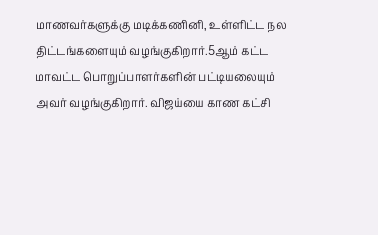மாணவர்களுக்கு மடிக்கணினி, உள்ளிட்ட நல திட்டங்களையும் வழங்குகிறார்.5ஆம் கட்ட மாவட்ட பொறுப்பாளர்களின் பட்டியலையும் அவர் வழங்குகிறார். விஜய்யை காண கட்சி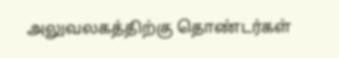அலுவலகத்திற்கு தொண்டர்கள்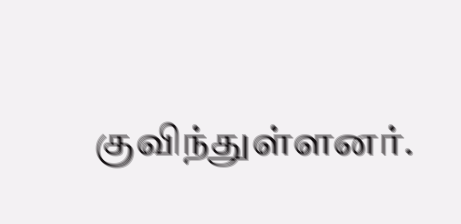குவிந்துள்ளனர்.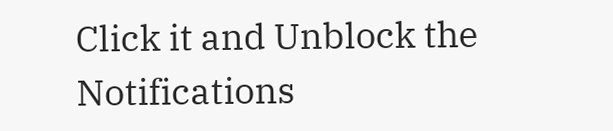Click it and Unblock the Notifications